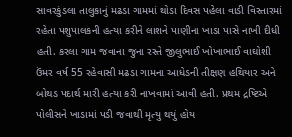સાવરકુંડલા તાલુકાનું મઢડા ગામમાં થોડા દિવસ પહેલા વાડી વિસ્તારમાં રહેતા પશુપાલકની હત્યા કરીને લાશને પાણીના ખાડા પાસે નાખી દીધી હતી. કરલા ગામ જવાના જુના રસ્તે જીલુભાઈ ખોખાભાઈ વાઘોશી ઉંમર વર્ષ 55 રહેવાસી મઢડા ગામના આધેડની તીક્ષણ હથિયાર અને બોથડ પદાર્થ મારી હત્યા કરી નાખવામાં આવી હતી. પ્રથમ દ્રષ્ટિએ પોલીસને ખાડામાં પડી જવાથી મૃત્યુ થયું હોય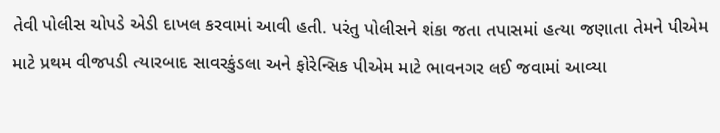તેવી પોલીસ ચોપડે એડી દાખલ કરવામાં આવી હતી. પરંતુ પોલીસને શંકા જતા તપાસમાં હત્યા જણાતા તેમને પીએમ માટે પ્રથમ વીજપડી ત્યારબાદ સાવરકુંડલા અને ફોરેન્સિક પીએમ માટે ભાવનગર લઈ જવામાં આવ્યા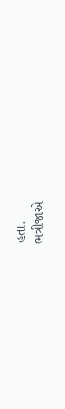હતા.
ભત્રીજાએ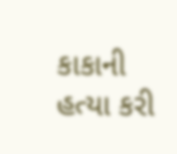કાકાની હત્યા કરી